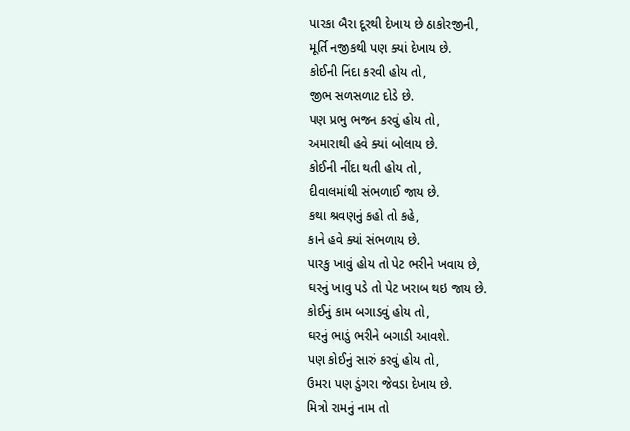પારકા બૈરા દૂરથી દેખાય છે ઠાકોરજીની,
મૂર્તિ નજીકથી પણ ક્યાં દેખાય છે.
કોઈની નિંદા કરવી હોય તો,
જીભ સળસળાટ દોડે છે.
પણ પ્રભુ ભજન કરવું હોય તો,
અમારાથી હવે ક્યાં બોલાય છે.
કોઈની નીંદા થતી હોય તો,
દીવાલમાંથી સંભળાઈ જાય છે.
કથા શ્રવણનું કહો તો કહે,
કાને હવે ક્યાં સંભળાય છે.
પારકુ ખાવું હોય તો પેટ ભરીને ખવાય છે,
ઘરનું ખાવુ પડે તો પેટ ખરાબ થઇ જાય છે.
કોઈનું કામ બગાડવું હોય તો,
ઘરનું ભાડું ભરીને બગાડી આવશે.
પણ કોઈનું સારું કરવું હોય તો,
ઉમરા પણ ડુંગરા જેવડા દેખાય છે.
મિત્રો રામનું નામ તો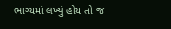ભાગ્યમાં લખ્યું હોય તો જ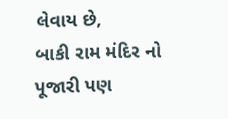લેવાય છે,
બાકી રામ મંદિર નો પૂજારી પણ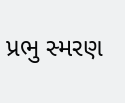પ્રભુ સ્મરણ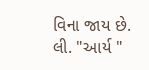વિના જાય છે.
લી. "આર્ય "